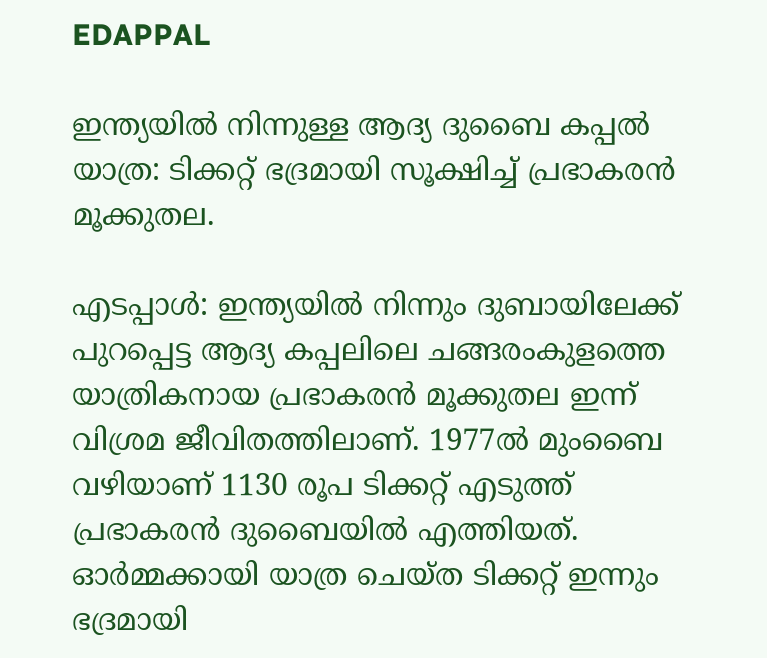EDAPPAL

ഇന്ത്യയിൽ നിന്നുള്ള ആദ്യ ദുബൈ കപ്പൽ യാത്ര: ടിക്കറ്റ് ഭദ്രമായി സൂക്ഷിച്ച് പ്രഭാകരൻ മൂക്കുതല.

എടപ്പാൾ: ഇന്ത്യയിൽ നിന്നും ദുബായിലേക്ക് പുറപ്പെട്ട ആദ്യ കപ്പലിലെ ചങ്ങരംകുളത്തെ യാത്രികനായ പ്രഭാകരൻ മൂക്കുതല ഇന്ന് വിശ്രമ ജീവിതത്തിലാണ്. 1977ൽ മുംബൈ വഴിയാണ് 1130 രൂപ ടിക്കറ്റ് എടുത്ത് പ്രഭാകരൻ ദുബൈയിൽ എത്തിയത്. ഓർമ്മക്കായി യാത്ര ചെയ്ത ടിക്കറ്റ് ഇന്നും ഭദ്രമായി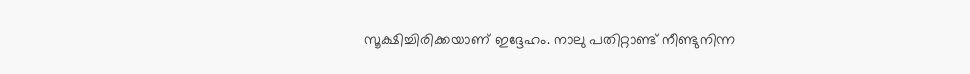സൂക്ഷിച്ചിരിക്കയാണ് ഇദ്ദേഹം. നാലു പതിറ്റാണ്ട് നീണ്ടുനിന്ന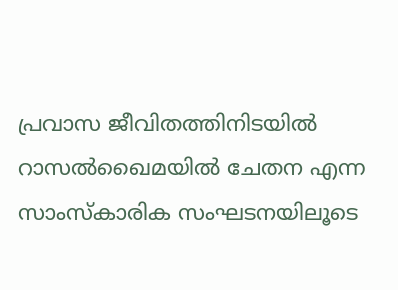പ്രവാസ ജീവിതത്തിനിടയിൽ റാസൽഖൈമയിൽ ചേതന എന്ന സാംസ്കാരിക സംഘടനയിലൂടെ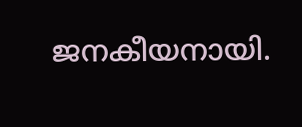ജനകീയനായി.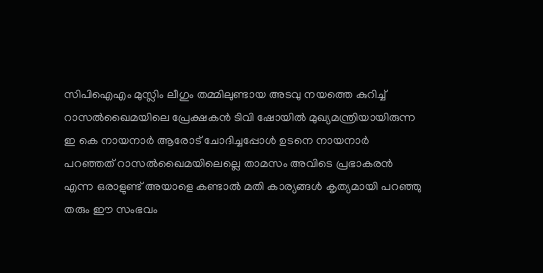സിപിഐഎം മുസ്ലിം ലീഗും തമ്മിലുണ്ടായ അടവു നയത്തെ കുറിച്ച് റാസൽഖൈമയിലെ പ്രേക്ഷകൻ ടിവി ഷോയിൽ മുഖ്യമന്ത്രിയായിരുന്ന ഇ കെ നായനാർ ആരോട് ചോദിച്ചപ്പോൾ ഉടനെ നായനാർ പറഞ്ഞത് റാസൽഖൈമയിലെല്ലെ താമസം അവിടെ പ്രഭാകരൻ എന്ന ഒരാളുണ്ട് അയാളെ കണ്ടാൽ മതി കാര്യങ്ങൾ കൃത്യമായി പറഞ്ഞു തരും ഈ സംഭവം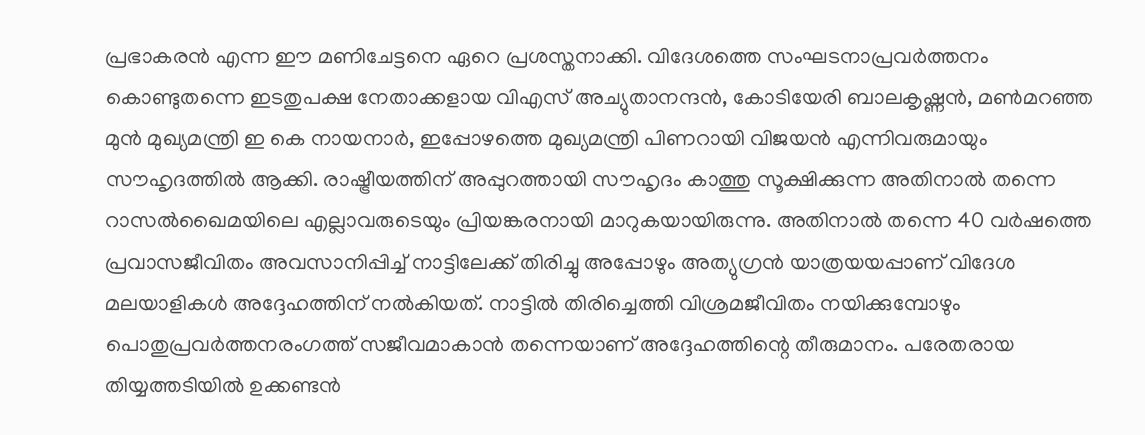പ്രഭാകരൻ എന്ന ഈ മണിചേട്ടനെ ഏറെ പ്രശസ്തനാക്കി. വിദേശത്തെ സംഘടനാപ്രവർത്തനം കൊണ്ടുതന്നെ ഇടതുപക്ഷ നേതാക്കളായ വിഎസ് അച്യുതാനന്ദൻ, കോടിയേരി ബാലകൃഷ്ണൻ, മൺമറഞ്ഞ മുൻ മുഖ്യമന്ത്രി ഇ കെ നായനാർ, ഇപ്പോഴത്തെ മുഖ്യമന്ത്രി പിണറായി വിജയൻ എന്നിവരുമായും സൗഹൃദത്തിൽ ആക്കി. രാഷ്ട്രീയത്തിന് അപ്പുറത്തായി സൗഹൃദം കാത്തു സൂക്ഷിക്കുന്ന അതിനാൽ തന്നെ റാസൽഖൈമയിലെ എല്ലാവരുടെയും പ്രിയങ്കരനായി മാറുകയായിരുന്നു. അതിനാൽ തന്നെ 40 വർഷത്തെ പ്രവാസജീവിതം അവസാനിപ്പിച്ച് നാട്ടിലേക്ക് തിരിച്ചു അപ്പോഴും അത്യുഗ്രൻ യാത്രയയപ്പാണ് വിദേശ മലയാളികൾ അദ്ദേഹത്തിന് നൽകിയത്. നാട്ടിൽ തിരിച്ചെത്തി വിശ്രമജീവിതം നയിക്കുമ്പോഴും പൊതുപ്രവർത്തനരംഗത്ത് സജീവമാകാൻ തന്നെയാണ് അദ്ദേഹത്തിന്റെ തീരുമാനം. പരേതരായ തിയ്യത്തടിയിൽ ഉക്കണ്ടൻ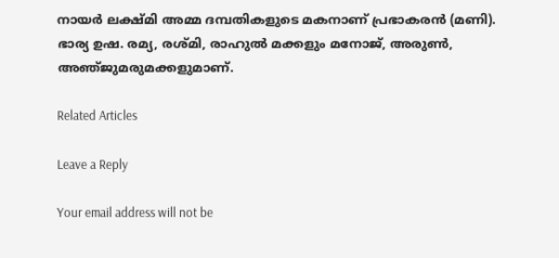നായർ ലക്ഷ്മി അമ്മ ദമ്പതികളുടെ മകനാണ് പ്രഭാകരൻ (മണി). ഭാര്യ ഉഷ. രമ്യ, രശ്മി, രാഹുൽ മക്കളും മനോജ്, അരുൺ, അഞ്‌ജുമരുമക്കളുമാണ്.

Related Articles

Leave a Reply

Your email address will not be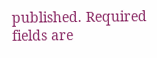published. Required fields are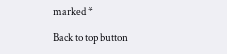marked *

Back to top button